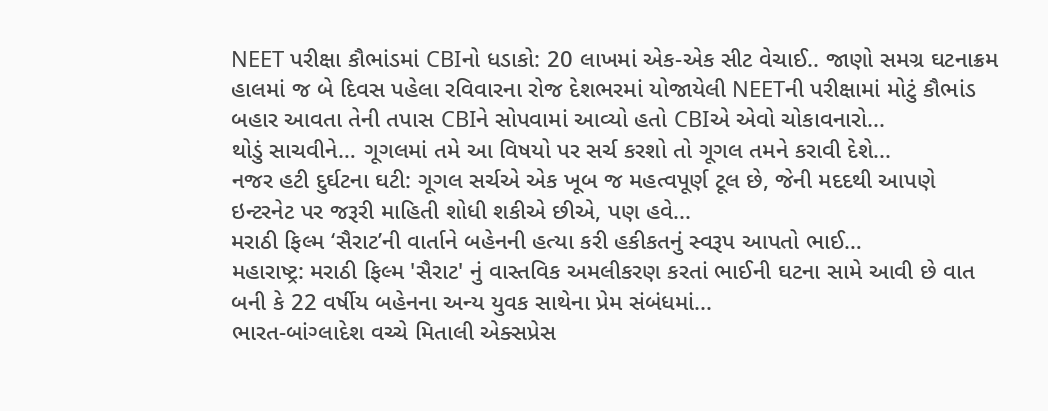NEET પરીક્ષા કૌભાંડમાં CBIનો ધડાકો: 20 લાખમાં એક-એક સીટ વેચાઈ.. જાણો સમગ્ર ઘટનાક્રમ
હાલમાં જ બે દિવસ પહેલા રવિવારના રોજ દેશભરમાં યોજાયેલી NEETની પરીક્ષામાં મોટું કૌભાંડ બહાર આવતા તેની તપાસ CBIને સોપવામાં આવ્યો હતો CBIએ એવો ચોકાવનારો...
થોડું સાચવીને… ગૂગલમાં તમે આ વિષયો પર સર્ચ કરશો તો ગૂગલ તમને કરાવી દેશે...
નજર હટી દુર્ઘટના ઘટી: ગૂગલ સર્ચએ એક ખૂબ જ મહત્વપૂર્ણ ટૂલ છે, જેની મદદથી આપણે ઇન્ટરનેટ પર જરૂરી માહિતી શોધી શકીએ છીએ, પણ હવે...
મરાઠી ફિલ્મ ‘સૈરાટ’ની વાર્તાને બહેનની હત્યા કરી હકીકતનું સ્વરૂપ આપતો ભાઈ…
મહારાષ્ટ્ર: મરાઠી ફિલ્મ 'સૈરાટ' નું વાસ્તવિક અમલીકરણ કરતાં ભાઈની ઘટના સામે આવી છે વાત બની કે 22 વર્ષીય બહેનના અન્ય યુવક સાથેના પ્રેમ સંબંધમાં...
ભારત-બાંગ્લાદેશ વચ્ચે મિતાલી એક્સપ્રેસ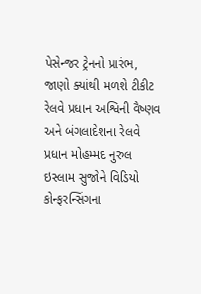પેસેન્જર ટ્રેનનો પ્રારંભ, જાણો ક્યાંથી મળશે ટીકીટ
રેલવે પ્રધાન અશ્વિની વૈષ્ણવ અને બંગલાદેશના રેલવે પ્રધાન મોહમ્મદ નુરુલ ઇસ્લામ સુજોને વિડિયો કોન્ફરન્સિંગના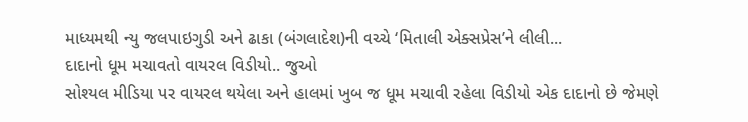માધ્યમથી ન્યુ જલપાઇગુડી અને ઢાકા (બંગલાદેશ)ની વચ્ચે ‘મિતાલી એક્સપ્રેસ’ને લીલી...
દાદાનો ધૂમ મચાવતો વાયરલ વિડીયો.. જુઓ
સોશ્યલ મીડિયા પર વાયરલ થયેલા અને હાલમાં ખુબ જ ધૂમ મચાવી રહેલા વિડીયો એક દાદાનો છે જેમણે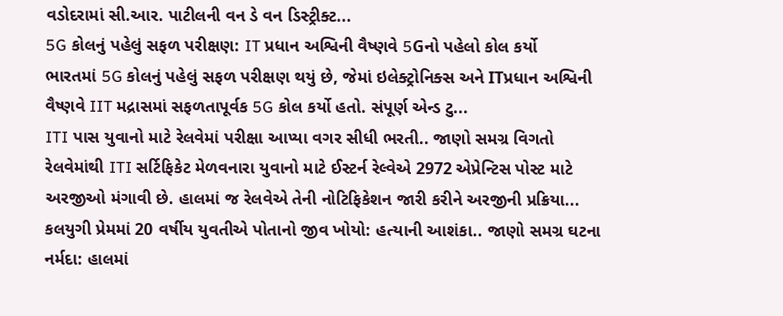વડોદરામાં સી.આર. પાટીલની વન ડે વન ડિસ્ટ્રીક્ટ...
5G કોલનું પહેલું સફળ પરીક્ષણ: IT પ્રધાન અશ્વિની વૈષ્ણવે 5Gનો પહેલો કોલ કર્યો
ભારતમાં 5G કોલનું પહેલું સફળ પરીક્ષણ થયું છે, જેમાં ઇલેક્ટ્રોનિક્સ અને ITપ્રધાન અશ્વિની વૈષ્ણવે IIT મદ્રાસમાં સફળતાપૂર્વક 5G કોલ કર્યો હતો. સંપૂર્ણ એન્ડ ટુ...
ITI પાસ યુવાનો માટે રેલવેમાં પરીક્ષા આપ્યા વગર સીધી ભરતી.. જાણો સમગ્ર વિગતો
રેલવેમાંથી ITI સર્ટિફિકેટ મેળવનારા યુવાનો માટે ઈસ્ટર્ન રેલ્વેએ 2972 એપ્રેન્ટિસ પોસ્ટ માટે અરજીઓ મંગાવી છે. હાલમાં જ રેલવેએ તેની નોટિફિકેશન જારી કરીને અરજીની પ્રક્રિયા...
કલયુગી પ્રેમમાં 20 વર્ષીય યુવતીએ પોતાનો જીવ ખોયો: હત્યાની આશંકા.. જાણો સમગ્ર ઘટના
નર્મદા: હાલમાં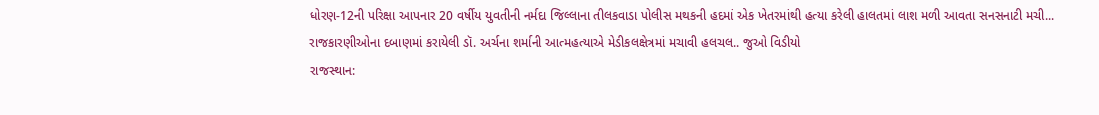ધોરણ-12ની પરિક્ષા આપનાર 20 વર્ષીય યુવતીની નર્મદા જિલ્લાના તીલકવાડા પોલીસ મથકની હદમાં એક ખેતરમાંથી હત્યા કરેલી હાલતમાં લાશ મળી આવતા સનસનાટી મચી...
રાજકારણીઓના દબાણમાં કરાયેલી ડૉ. અર્ચના શર્માની આત્મહત્યાએ મેડીકલક્ષેત્રમાં મચાવી હલચલ.. જુઓ વિડીયો
રાજસ્થાન: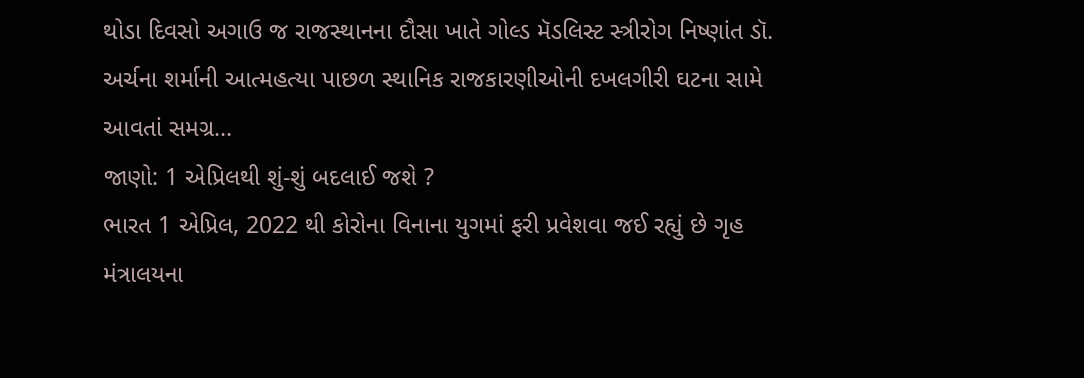થોડા દિવસો અગાઉ જ રાજસ્થાનના દૌસા ખાતે ગોલ્ડ મૅડલિસ્ટ સ્ત્રીરોગ નિષ્ણાંત ડૉ. અર્ચના શર્માની આત્મહત્યા પાછળ સ્થાનિક રાજકારણીઓની દખલગીરી ઘટના સામે આવતાં સમગ્ર...
જાણો: 1 એપ્રિલથી શું-શું બદલાઈ જશે ?
ભારત 1 એપ્રિલ, 2022 થી કોરોના વિનાના યુગમાં ફરી પ્રવેશવા જઈ રહ્યું છે ગૃહ મંત્રાલયના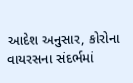આદેશ અનુસાર, કોરોના વાયરસના સંદર્ભમાં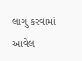લાગુ કરવામાં આવેલ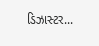ડિઝાસ્ટર...